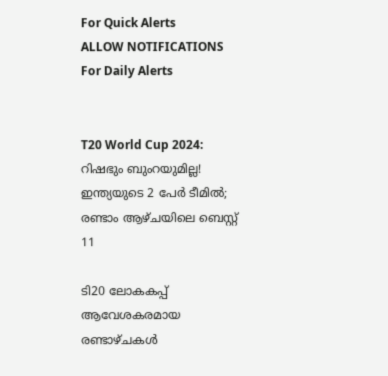For Quick Alerts
ALLOW NOTIFICATIONS
For Daily Alerts


T20 World Cup 2024: റിഷഭും ബുംറയുമില്ല! ഇന്ത്യയുടെ 2 പേര്‍ ടീമില്‍; രണ്ടാം ആഴ്ചയിലെ ബെസ്റ്റ് 11

ടി20 ലോകകപ്പ് ആവേശകരമായ രണ്ടാഴ്ചകള്‍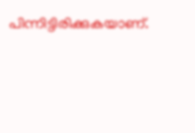പിന്നിട്ടിരിക്കുകയാണ്.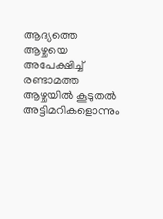ആദ്യത്തെ ആഴ്ചയെ അപേക്ഷിച്ച് രണ്ടാമത്ത ആഴ്ചയില്‍ കൂടുതല്‍ അട്ടിമറികളൊന്നും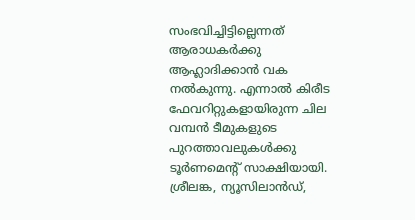സംഭവിച്ചിട്ടില്ലെന്നത് ആരാധകര്‍ക്കു ആഹ്ലാദിക്കാന്‍ വക നല്‍കുന്നു. എന്നാല്‍ കിരീട ഫേവറിറ്റുകളായിരുന്ന ചില വമ്പന്‍ ടീമുകളുടെ പുറത്താവലുകള്‍ക്കു ടൂര്‍ണമെന്റ് സാക്ഷിയായി. ശ്രീലങ്ക, ന്യൂസിലാന്‍ഡ്,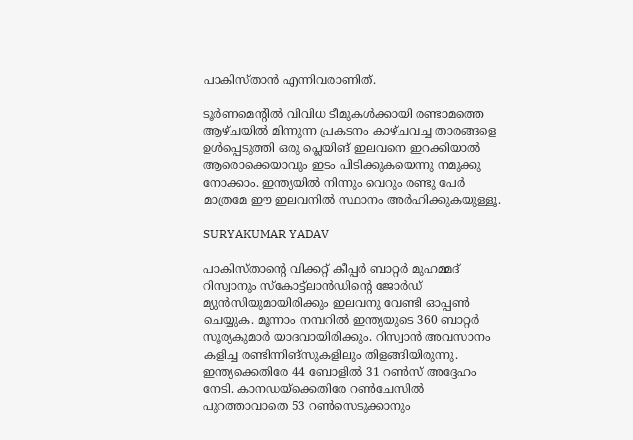പാകിസ്താന്‍ എന്നിവരാണിത്.

ടൂര്‍ണമെന്റില്‍ വിവിധ ടീമുകള്‍ക്കായി രണ്ടാമത്തെ ആഴ്ചയില്‍ മിന്നുന്ന പ്രകടനം കാഴ്ചവച്ച താരങ്ങളെ ഉള്‍പ്പെടുത്തി ഒരു പ്ലെയിങ് ഇലവനെ ഇറക്കിയാല്‍ ആരൊക്കെയാവും ഇടം പിടിക്കുകയെന്നു നമുക്കു നോക്കാം. ഇന്ത്യയില്‍ നിന്നും വെറും രണ്ടു പേര്‍ മാത്രമേ ഈ ഇലവനില്‍ സ്ഥാനം അര്‍ഹിക്കുകയുള്ളൂ.

SURYAKUMAR YADAV

പാകിസ്താന്റെ വിക്കറ്റ് കീപ്പര്‍ ബാറ്റര്‍ മുഹമ്മദ് റിസ്വാനും സ്‌കോട്ട്‌ലാന്‍ഡിന്റെ ജോര്‍ഡ് മ്യുന്‍സിയുമായിരിക്കും ഇലവനു വേണ്ടി ഓപ്പണ്‍ ചെയ്യുക. മൂന്നാം നമ്പറില്‍ ഇന്ത്യയുടെ 360 ബാറ്റര്‍ സൂര്യകുമാര്‍ യാദവായിരിക്കും. റിസ്വാന്‍ അവസാനം കളിച്ച രണ്ടിന്നിങ്‌സുകളിലും തിളങ്ങിയിരുന്നു. ഇന്ത്യക്കെതിരേ 44 ബോളില്‍ 31 റണ്‍സ് അദ്ദേഹം നേടി. കാനഡയ്‌ക്കെതിരേ റണ്‍ചേസില്‍ പുറത്താവാതെ 53 റണ്‍സെടുക്കാനും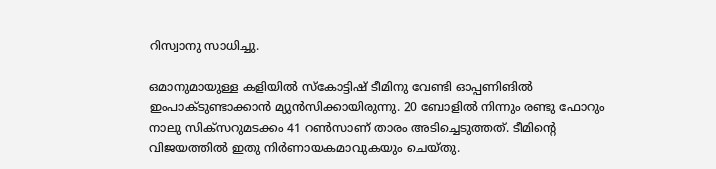റിസ്വാനു സാധിച്ചു.

ഒമാനുമായുള്ള കളിയില്‍ സ്‌കോട്ടിഷ് ടീമിനു വേണ്ടി ഓപ്പണിങില്‍ ഇംപാക്ടുണ്ടാക്കാന്‍ മ്യുന്‍സിക്കായിരുന്നു. 20 ബോളില്‍ നിന്നും രണ്ടു ഫോറും നാലു സിക്‌സറുമടക്കം 41 റണ്‍സാണ് താരം അടിച്ചെടുത്തത്. ടീമിന്റെ വിജയത്തില്‍ ഇതു നിര്‍ണായകമാവുകയും ചെയ്തു.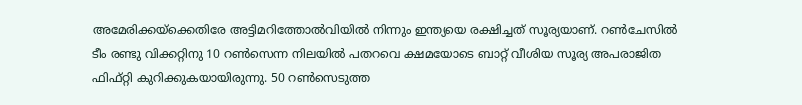അമേരിക്കയ്‌ക്കെതിരേ അട്ടിമറിത്തോല്‍വിയില്‍ നിന്നും ഇന്ത്യയെ രക്ഷിച്ചത് സൂര്യയാണ്. റണ്‍ചേസില്‍ ടീം രണ്ടു വിക്കറ്റിനു 10 റണ്‍സെന്ന നിലയില്‍ പതറവെ ക്ഷമയോടെ ബാറ്റ് വീശിയ സൂര്യ അപരാജിത ഫിഫ്റ്റി കുറിക്കുകയായിരുന്നു. 50 റണ്‍സെടുത്ത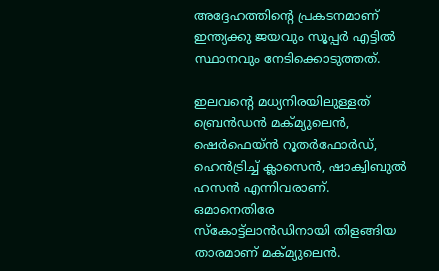അദ്ദേഹത്തിന്റെ പ്രകടനമാണ് ഇന്ത്യക്കു ജയവും സൂപ്പര്‍ എട്ടില്‍ സ്ഥാനവും നേടിക്കൊടുത്തത്.

ഇലവന്റെ മധ്യനിരയിലുള്ളത് ബ്രെന്‍ഡന്‍ മക്മ്യുലെന്‍, ഷെര്‍ഫെയ്ന്‍ റൂതര്‍ഫോര്‍ഡ്, ഹെന്‍ട്രിച്ച് ക്ലാസെന്‍, ഷാക്വിബുല്‍ ഹസന്‍ എന്നിവരാണ്. ഒമാനെതിരേ സ്‌കോട്ട്‌ലാന്‍ഡിനായി തിളങ്ങിയ താരമാണ് മക്മ്യുലെന്‍.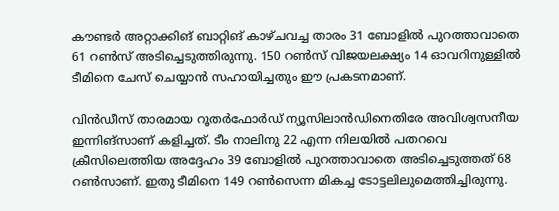കൗണ്ടര്‍ അറ്റാക്കിങ് ബാറ്റിങ് കാഴ്ചവച്ച താരം 31 ബോളില്‍ പുറത്താവാതെ 61 റണ്‍സ് അടിച്ചെടുത്തിരുന്നു. 150 റണ്‍സ് വിജയലക്ഷ്യം 14 ഓവറിനുള്ളില്‍ ടീമിനെ ചേസ് ചെയ്യാന്‍ സഹായിച്ചതും ഈ പ്രകടനമാണ്.

വിന്‍ഡീസ് താരമായ റൂതര്‍ഫോര്‍ഡ് ന്യൂസിലാന്‍ഡിനെതിരേ അവിശ്വസനീയ ഇന്നിങ്‌സാണ് കളിച്ചത്. ടീം നാലിനു 22 എന്ന നിലയില്‍ പതറവെ ക്രീസിലെത്തിയ അദ്ദേഹം 39 ബോളില്‍ പുറത്താവാതെ അടിച്ചെടുത്തത് 68 റണ്‍സാണ്. ഇതു ടീമിനെ 149 റണ്‍സെന്ന മികച്ച ടോട്ടലിലുമെത്തിച്ചിരുന്നു.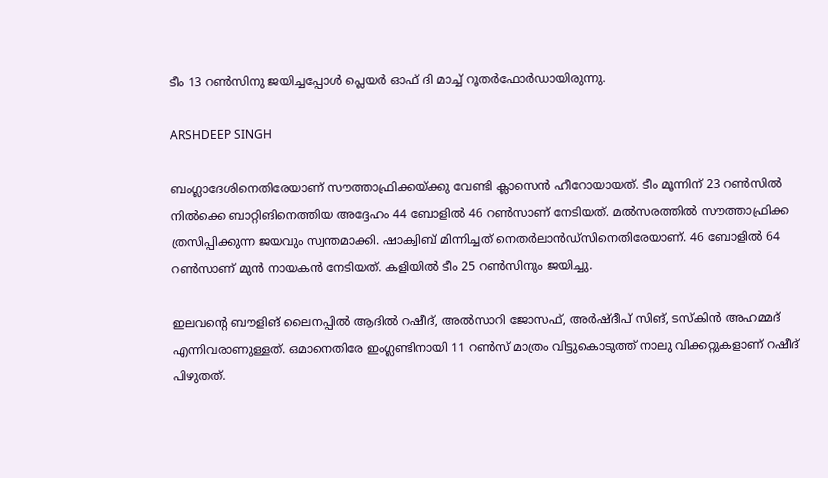ടീം 13 റണ്‍സിനു ജയിച്ചപ്പോള്‍ പ്ലെയര്‍ ഓഫ് ദി മാച്ച് റൂതര്‍ഫോര്‍ഡായിരുന്നു.

ARSHDEEP SINGH

ബംഗ്ലാദേശിനെതിരേയാണ് സൗത്താഫ്രിക്കയ്ക്കു വേണ്ടി ക്ലാസെന്‍ ഹീറോയായത്. ടീം മൂന്നിന് 23 റണ്‍സില്‍ നില്‍ക്കെ ബാറ്റിങിനെത്തിയ അദ്ദേഹം 44 ബോളില്‍ 46 റണ്‍സാണ് നേടിയത്. മല്‍സരത്തില്‍ സൗത്താഫ്രിക്ക ത്രസിപ്പിക്കുന്ന ജയവും സ്വന്തമാക്കി. ഷാക്വിബ് മിന്നിച്ചത് നെതര്‍ലാന്‍ഡ്‌സിനെതിരേയാണ്. 46 ബോളില്‍ 64 റണ്‍സാണ് മുന്‍ നായകന്‍ നേടിയത്. കളിയില്‍ ടീം 25 റണ്‍സിനും ജയിച്ചു.

ഇലവന്റെ ബൗളിങ് ലൈനപ്പില്‍ ആദില്‍ റഷീദ്, അല്‍സാറി ജോസഫ്, അര്‍ഷ്ദീപ് സിങ്, ടസ്‌കിന്‍ അഹമ്മദ് എന്നിവരാണുള്ളത്. ഒമാനെതിരേ ഇംഗ്ലണ്ടിനായി 11 റണ്‍സ് മാത്രം വിട്ടുകൊടുത്ത് നാലു വിക്കറ്റുകളാണ് റഷീദ് പിഴുതത്.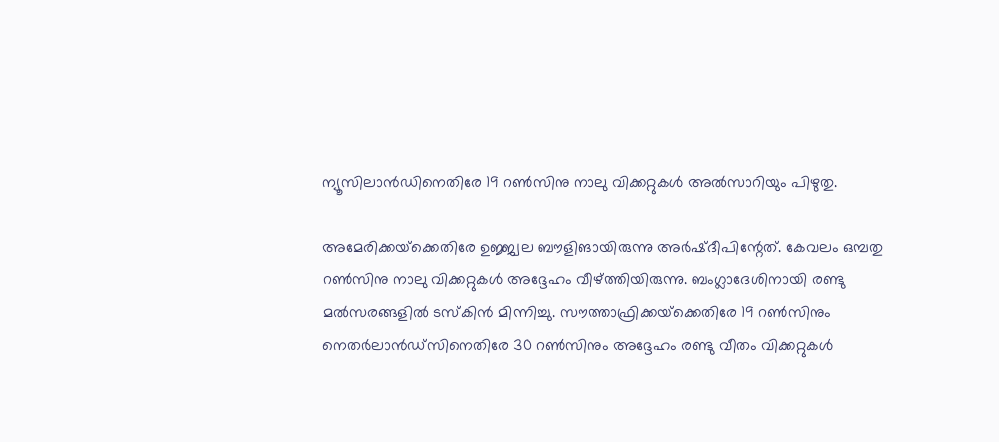ന്യൂസിലാന്‍ഡിനെതിരേ 19 റണ്‍സിനു നാലു വിക്കറ്റുകള്‍ അല്‍സാറിയും പിഴുതു.

അമേരിക്കയ്‌ക്കെതിരേ ഉജ്ജ്വല ബൗളിങായിരുന്നു അര്‍ഷ്ദീപിന്റേത്. കേവലം ഒമ്പതു റണ്‍സിനു നാലു വിക്കറ്റുകള്‍ അദ്ദേഹം വീഴ്ത്തിയിരുന്നു. ബംഗ്ലാദേശിനായി രണ്ടു മല്‍സരങ്ങളില്‍ ടസ്‌കിന്‍ മിന്നിച്ചു. സൗത്താഫ്രിക്കയ്‌ക്കെതിരേ 19 റണ്‍സിനും നെതര്‍ലാന്‍ഡ്‌സിനെതിരേ 30 റണ്‍സിനും അദ്ദേഹം രണ്ടു വീതം വിക്കറ്റുകള്‍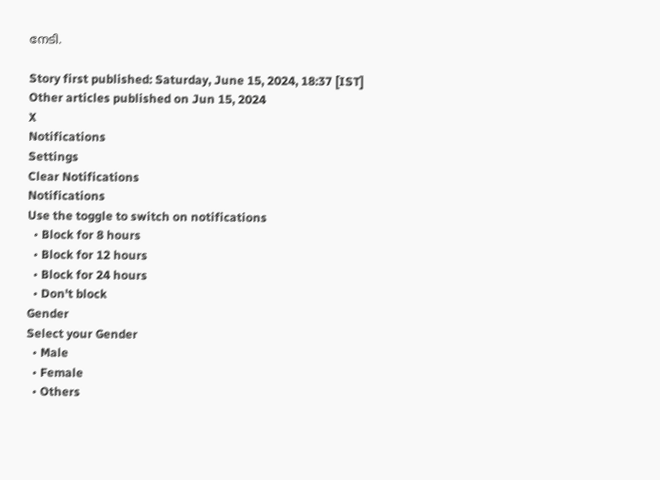നേടി.

Story first published: Saturday, June 15, 2024, 18:37 [IST]
Other articles published on Jun 15, 2024
X
Notifications
Settings
Clear Notifications
Notifications
Use the toggle to switch on notifications
  • Block for 8 hours
  • Block for 12 hours
  • Block for 24 hours
  • Don't block
Gender
Select your Gender
  • Male
  • Female
  • Others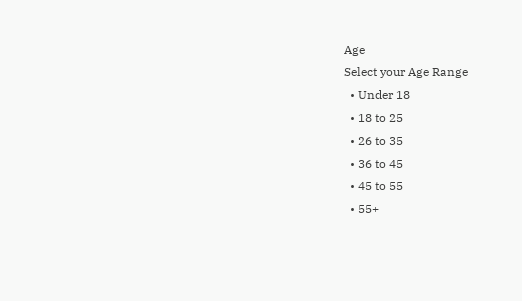Age
Select your Age Range
  • Under 18
  • 18 to 25
  • 26 to 35
  • 36 to 45
  • 45 to 55
  • 55+